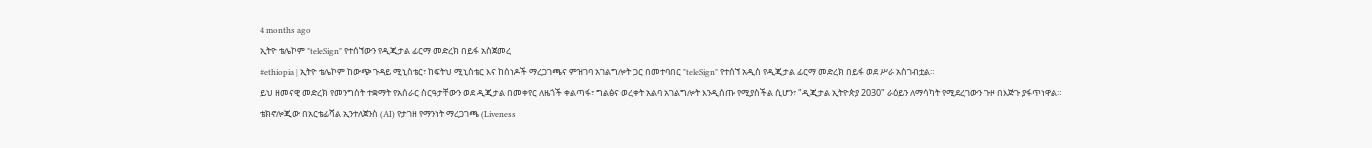4 months ago
ኢትዮ ቴሌኮም "teleSign" የተሰኘውን የዲጂታል ፊርማ መድረክ በይፋ አስጀመረ
#ethiopia | ኢትዮ ቴሌኮም ከውጭ ጉዳይ ሚኒስቴር፣ ከፍትህ ሚኒስቴር እና ከሰነዶች ማረጋገጫና ምዝገባ አገልግሎት ጋር በመተባበር "teleSign" የተሰኘ አዲስ የዲጂታል ፊርማ መድረክ በይፋ ወደ ሥራ አስገብቷል።
ይህ ዘመናዊ መድረክ የመንግስት ተቋማት የአሰራር ስርዓታቸውን ወደ ዲጂታል በመቀየር ለዜጎች ቀልጣፋ፣ ግልፅና ወረቀት አልባ አገልግሎት እንዲሰጡ የሚያስችል ሲሆን፣ "ዲጂታል ኢትዮጵያ 2030" ራዕይን ለማሳካት የሚደረገውን ጉዞ በእጅጉ ያፋጥነዋል።
ቴክኖሎጂው በአርቴፊሻል ኢንተለጀንስ (AI) የታገዘ የማንነት ማረጋገጫ (Liveness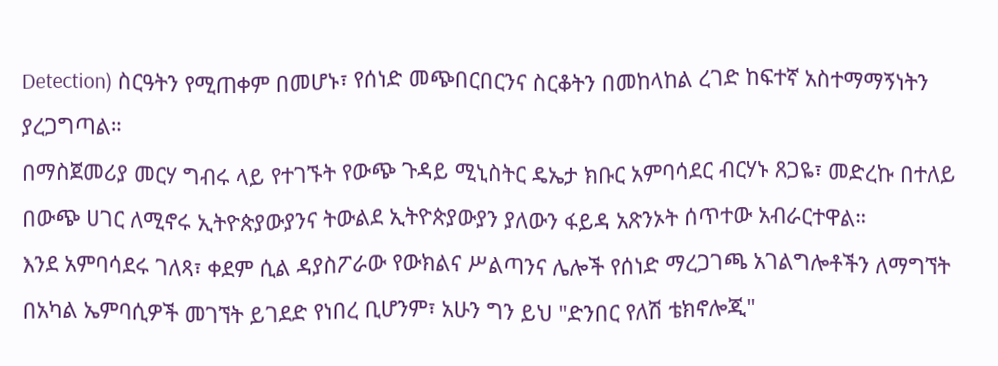Detection) ስርዓትን የሚጠቀም በመሆኑ፣ የሰነድ መጭበርበርንና ስርቆትን በመከላከል ረገድ ከፍተኛ አስተማማኝነትን ያረጋግጣል።
በማስጀመሪያ መርሃ ግብሩ ላይ የተገኙት የውጭ ጉዳይ ሚኒስትር ዴኤታ ክቡር አምባሳደር ብርሃኑ ጸጋዬ፣ መድረኩ በተለይ በውጭ ሀገር ለሚኖሩ ኢትዮጵያውያንና ትውልደ ኢትዮጵያውያን ያለውን ፋይዳ አጽንኦት ሰጥተው አብራርተዋል።
እንደ አምባሳደሩ ገለጻ፣ ቀደም ሲል ዳያስፖራው የውክልና ሥልጣንና ሌሎች የሰነድ ማረጋገጫ አገልግሎቶችን ለማግኘት በአካል ኤምባሲዎች መገኘት ይገደድ የነበረ ቢሆንም፣ አሁን ግን ይህ "ድንበር የለሽ ቴክኖሎጂ"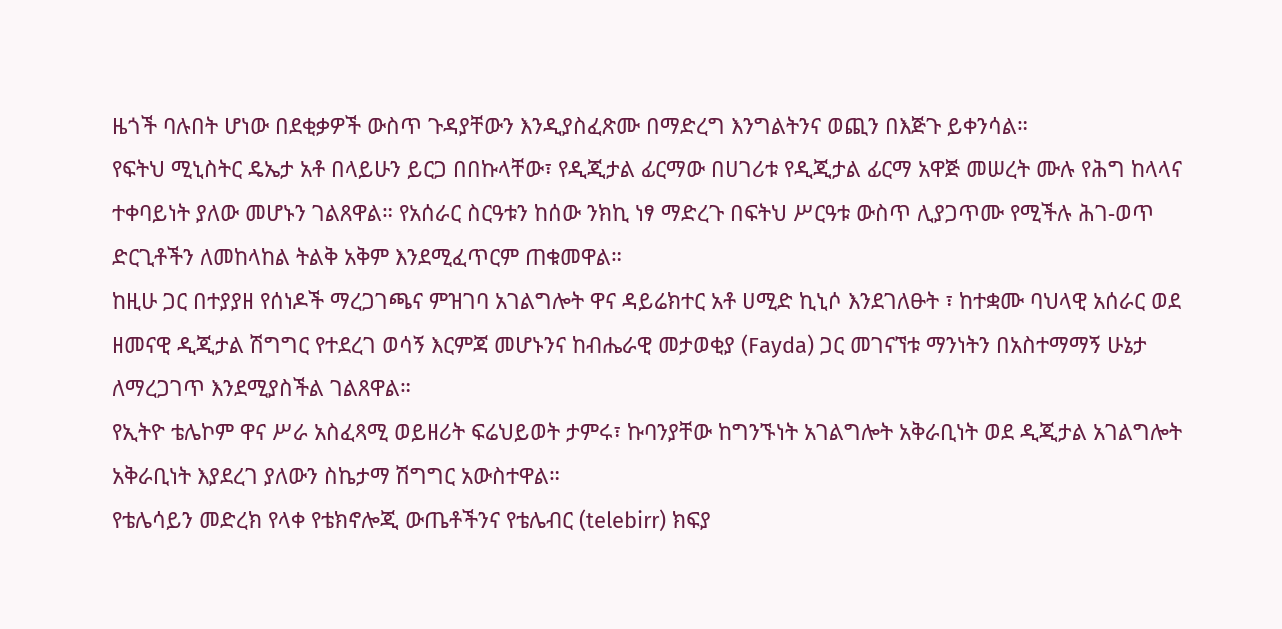ዜጎች ባሉበት ሆነው በደቂቃዎች ውስጥ ጉዳያቸውን እንዲያስፈጽሙ በማድረግ እንግልትንና ወጪን በእጅጉ ይቀንሳል።
የፍትህ ሚኒስትር ዴኤታ አቶ በላይሁን ይርጋ በበኩላቸው፣ የዲጂታል ፊርማው በሀገሪቱ የዲጂታል ፊርማ አዋጅ መሠረት ሙሉ የሕግ ከላላና ተቀባይነት ያለው መሆኑን ገልጸዋል። የአሰራር ስርዓቱን ከሰው ንክኪ ነፃ ማድረጉ በፍትህ ሥርዓቱ ውስጥ ሊያጋጥሙ የሚችሉ ሕገ-ወጥ ድርጊቶችን ለመከላከል ትልቅ አቅም እንደሚፈጥርም ጠቁመዋል።
ከዚሁ ጋር በተያያዘ የሰነዶች ማረጋገጫና ምዝገባ አገልግሎት ዋና ዳይሬክተር አቶ ሀሚድ ኪኒሶ እንደገለፁት ፣ ከተቋሙ ባህላዊ አሰራር ወደ ዘመናዊ ዲጂታል ሽግግር የተደረገ ወሳኝ እርምጃ መሆኑንና ከብሔራዊ መታወቂያ (Fayda) ጋር መገናኘቱ ማንነትን በአስተማማኝ ሁኔታ ለማረጋገጥ እንደሚያስችል ገልጸዋል።
የኢትዮ ቴሌኮም ዋና ሥራ አስፈጻሚ ወይዘሪት ፍሬህይወት ታምሩ፣ ኩባንያቸው ከግንኙነት አገልግሎት አቅራቢነት ወደ ዲጂታል አገልግሎት አቅራቢነት እያደረገ ያለውን ስኬታማ ሽግግር አውስተዋል።
የቴሌሳይን መድረክ የላቀ የቴክኖሎጂ ውጤቶችንና የቴሌብር (telebirr) ክፍያ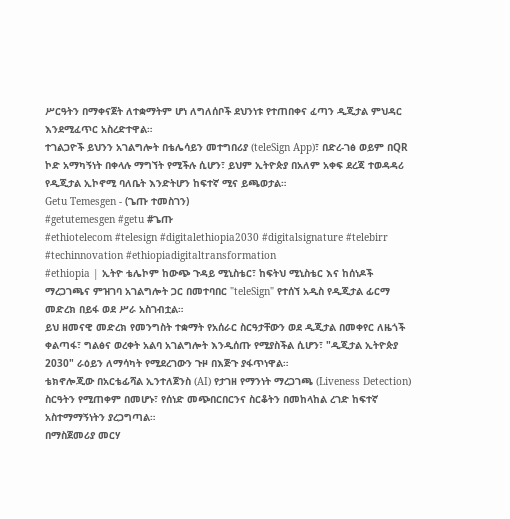ሥርዓትን በማቀናጀት ለተቋማትም ሆነ ለግለሰቦች ደህንነቱ የተጠበቀና ፈጣን ዲጂታል ምህዳር እንደሚፈጥር አስረድተዋል።
ተገልጋዮች ይህንን አገልግሎት በቴሌሳይን መተግበሪያ (teleSign App)፣ በድረ-ገፅ ወይም በQR ኮድ አማካኝነት በቀላሉ ማግኘት የሚችሉ ሲሆን፣ ይህም ኢትዮጵያ በአለም አቀፍ ደረጃ ተወዳዳሪ የዲጂታል ኢኮኖሚ ባለቤት እንድትሆን ከፍተኛ ሚና ይጫወታል።
Getu Temesgen - (ጌጡ ተመስገን)
#getutemesgen #getu #ጌጡ
#ethiotelecom #telesign #digitalethiopia2030 #digitalsignature #telebirr #techinnovation #ethiopiadigitaltransformation
#ethiopia | ኢትዮ ቴሌኮም ከውጭ ጉዳይ ሚኒስቴር፣ ከፍትህ ሚኒስቴር እና ከሰነዶች ማረጋገጫና ምዝገባ አገልግሎት ጋር በመተባበር "teleSign" የተሰኘ አዲስ የዲጂታል ፊርማ መድረክ በይፋ ወደ ሥራ አስገብቷል።
ይህ ዘመናዊ መድረክ የመንግስት ተቋማት የአሰራር ስርዓታቸውን ወደ ዲጂታል በመቀየር ለዜጎች ቀልጣፋ፣ ግልፅና ወረቀት አልባ አገልግሎት እንዲሰጡ የሚያስችል ሲሆን፣ "ዲጂታል ኢትዮጵያ 2030" ራዕይን ለማሳካት የሚደረገውን ጉዞ በእጅጉ ያፋጥነዋል።
ቴክኖሎጂው በአርቴፊሻል ኢንተለጀንስ (AI) የታገዘ የማንነት ማረጋገጫ (Liveness Detection) ስርዓትን የሚጠቀም በመሆኑ፣ የሰነድ መጭበርበርንና ስርቆትን በመከላከል ረገድ ከፍተኛ አስተማማኝነትን ያረጋግጣል።
በማስጀመሪያ መርሃ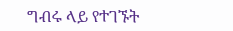ግብሩ ላይ የተገኙት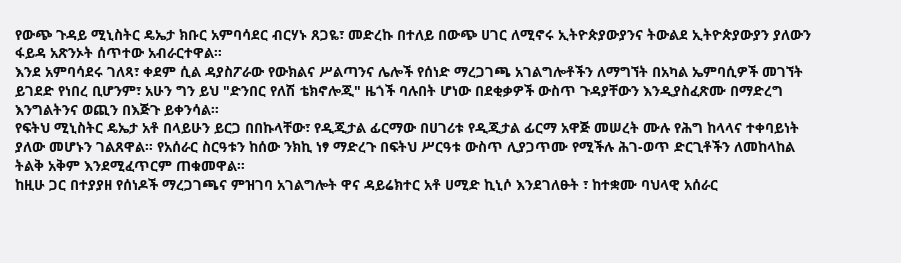የውጭ ጉዳይ ሚኒስትር ዴኤታ ክቡር አምባሳደር ብርሃኑ ጸጋዬ፣ መድረኩ በተለይ በውጭ ሀገር ለሚኖሩ ኢትዮጵያውያንና ትውልደ ኢትዮጵያውያን ያለውን ፋይዳ አጽንኦት ሰጥተው አብራርተዋል።
እንደ አምባሳደሩ ገለጻ፣ ቀደም ሲል ዳያስፖራው የውክልና ሥልጣንና ሌሎች የሰነድ ማረጋገጫ አገልግሎቶችን ለማግኘት በአካል ኤምባሲዎች መገኘት ይገደድ የነበረ ቢሆንም፣ አሁን ግን ይህ "ድንበር የለሽ ቴክኖሎጂ" ዜጎች ባሉበት ሆነው በደቂቃዎች ውስጥ ጉዳያቸውን እንዲያስፈጽሙ በማድረግ እንግልትንና ወጪን በእጅጉ ይቀንሳል።
የፍትህ ሚኒስትር ዴኤታ አቶ በላይሁን ይርጋ በበኩላቸው፣ የዲጂታል ፊርማው በሀገሪቱ የዲጂታል ፊርማ አዋጅ መሠረት ሙሉ የሕግ ከላላና ተቀባይነት ያለው መሆኑን ገልጸዋል። የአሰራር ስርዓቱን ከሰው ንክኪ ነፃ ማድረጉ በፍትህ ሥርዓቱ ውስጥ ሊያጋጥሙ የሚችሉ ሕገ-ወጥ ድርጊቶችን ለመከላከል ትልቅ አቅም እንደሚፈጥርም ጠቁመዋል።
ከዚሁ ጋር በተያያዘ የሰነዶች ማረጋገጫና ምዝገባ አገልግሎት ዋና ዳይሬክተር አቶ ሀሚድ ኪኒሶ እንደገለፁት ፣ ከተቋሙ ባህላዊ አሰራር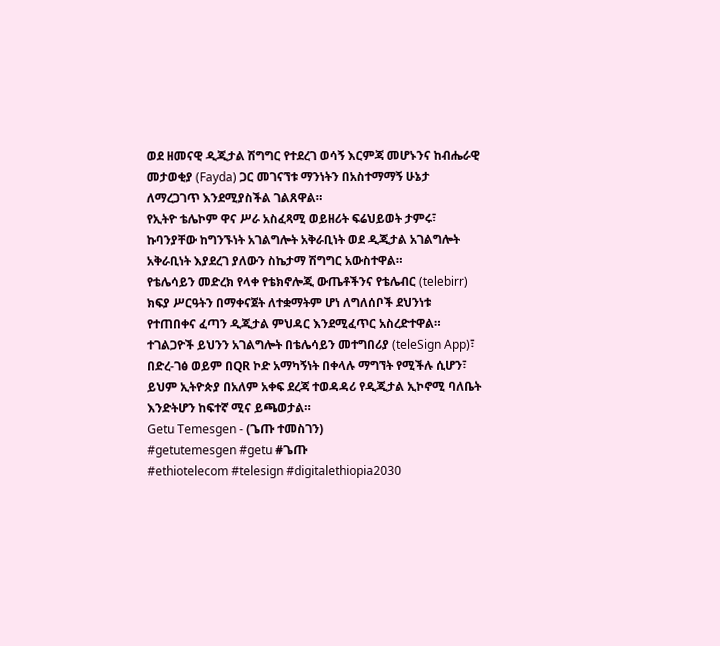ወደ ዘመናዊ ዲጂታል ሽግግር የተደረገ ወሳኝ እርምጃ መሆኑንና ከብሔራዊ መታወቂያ (Fayda) ጋር መገናኘቱ ማንነትን በአስተማማኝ ሁኔታ ለማረጋገጥ እንደሚያስችል ገልጸዋል።
የኢትዮ ቴሌኮም ዋና ሥራ አስፈጻሚ ወይዘሪት ፍሬህይወት ታምሩ፣ ኩባንያቸው ከግንኙነት አገልግሎት አቅራቢነት ወደ ዲጂታል አገልግሎት አቅራቢነት እያደረገ ያለውን ስኬታማ ሽግግር አውስተዋል።
የቴሌሳይን መድረክ የላቀ የቴክኖሎጂ ውጤቶችንና የቴሌብር (telebirr) ክፍያ ሥርዓትን በማቀናጀት ለተቋማትም ሆነ ለግለሰቦች ደህንነቱ የተጠበቀና ፈጣን ዲጂታል ምህዳር እንደሚፈጥር አስረድተዋል።
ተገልጋዮች ይህንን አገልግሎት በቴሌሳይን መተግበሪያ (teleSign App)፣ በድረ-ገፅ ወይም በQR ኮድ አማካኝነት በቀላሉ ማግኘት የሚችሉ ሲሆን፣ ይህም ኢትዮጵያ በአለም አቀፍ ደረጃ ተወዳዳሪ የዲጂታል ኢኮኖሚ ባለቤት እንድትሆን ከፍተኛ ሚና ይጫወታል።
Getu Temesgen - (ጌጡ ተመስገን)
#getutemesgen #getu #ጌጡ
#ethiotelecom #telesign #digitalethiopia2030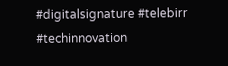#digitalsignature #telebirr #techinnovation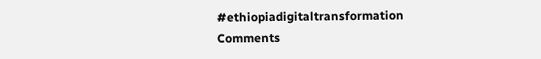#ethiopiadigitaltransformation
Comments